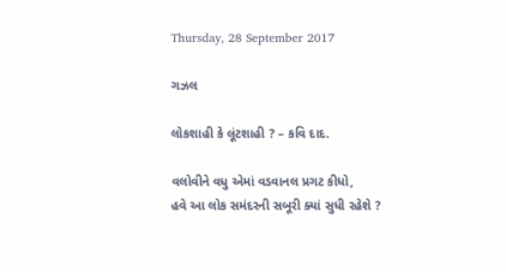Thursday, 28 September 2017

ગઝલ

લોકશાહી કે લૂંટશાહી ? – કવિ દાદ.

વલોવીને વધુ એમાં વડવાનલ પ્રગટ કીધો,
હવે આ લોક સમંદરની સબૂરી ક્યાં સુધી રહેશે ?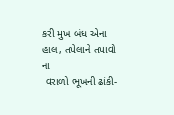કરી મુખ બંધ એના હાલ, તપેલાને તપાવો ના
 વરાળો ભૂખની ઢાંકી-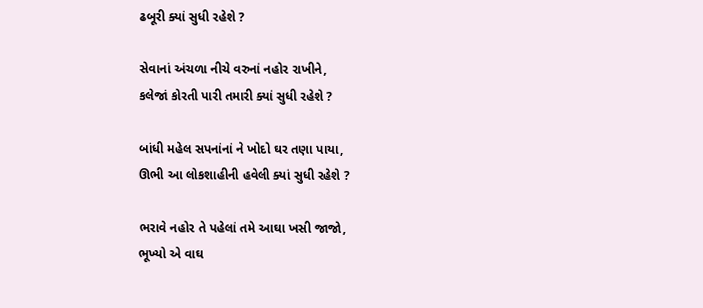ઢબૂરી ક્યાં સુધી રહેશે ?

સેવાનાં અંચળા નીચે વરુનાં નહોર રાખીને,
કલેજાં કોરતી પારી તમારી ક્યાં સુધી રહેશે ?

બાંધી મહેલ સપનાંનાં ને ખોદો ઘર તણા પાયા,
ઊભી આ લોકશાહીની હવેલી ક્યાં સુધી રહેશે ?

ભરાવે નહોર તે પહેલાં તમે આઘા ખસી જાજો,
ભૂખ્યો એ વાઘ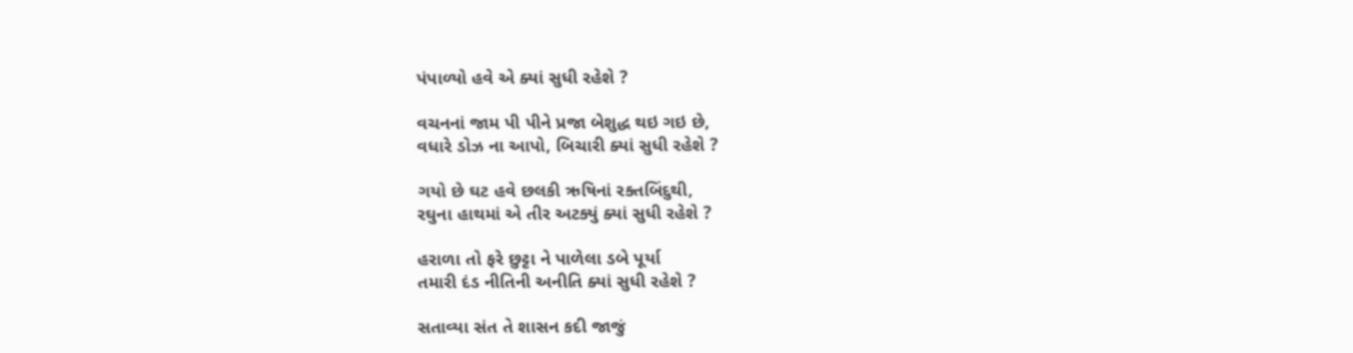પંપાળ્યો હવે એ ક્યાં સુધી રહેશે ?

વચનનાં જામ પી પીને પ્રજા બેશુદ્ધ થઇ ગઇ છે,
વધારે ડોઝ ના આપો, બિચારી ક્યાં સુધી રહેશે ?

ગયો છે ઘટ હવે છલકી ઋષિનાં રક્તબિંદુથી,
રઘુના હાથમાં એ તીર અટક્યું ક્યાં સુધી રહેશે ?

હરાળા તો ફરે છુટ્ટા ને પાળેલા ડબે પૂર્યા
તમારી દંડ નીતિની અનીતિ ક્યાં સુધી રહેશે ?

સતાવ્યા સંત તે શાસન કદી જાજું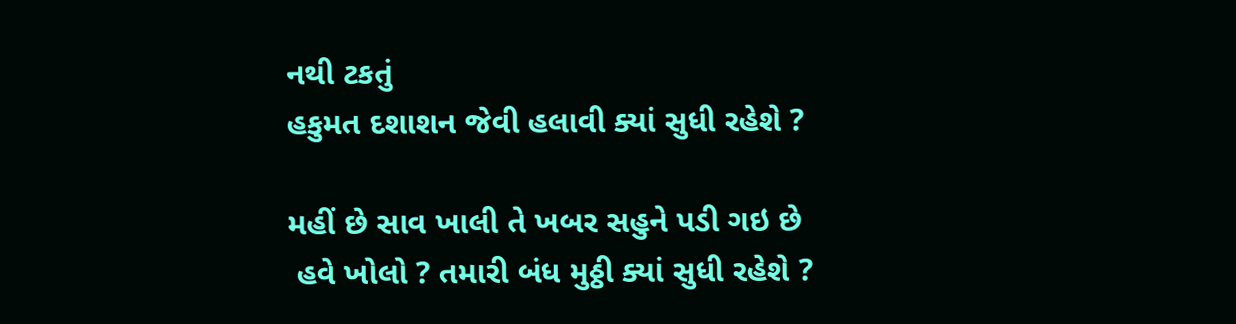નથી ટકતું
હકુમત દશાશન જેવી હલાવી ક્યાં સુધી રહેશે ?

મહીં છે સાવ ખાલી તે ખબર સહુને પડી ગઇ છે
 હવે ખોલો ? તમારી બંધ મુઠ્ઠી ક્યાં સુધી રહેશે ?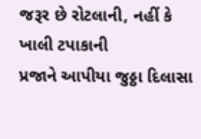જરૂર છે રોટલાની, નહીં કે ખાલી ટપાકાની
પ્રજાને આપીયા જુઠ્ઠા દિલાસા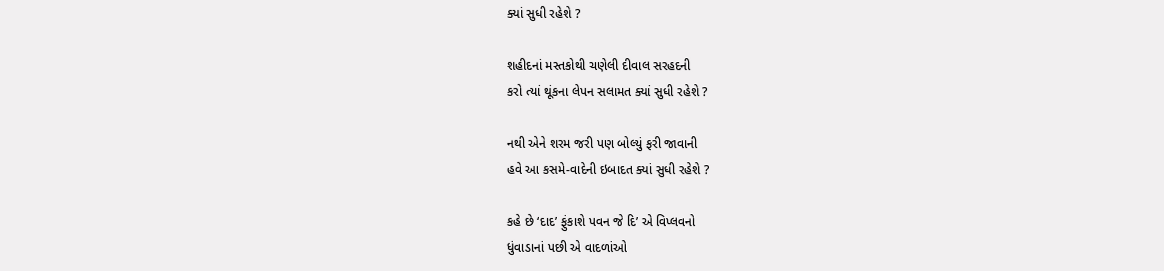ક્યાં સુધી રહેશે ?

શહીદનાં મસ્તકોથી ચણેલી દીવાલ સરહદની
કરો ત્યાં થૂંકના લેપન સલામત ક્યાં સુધી રહેશે ?

નથી એને શરમ જરી પણ બોલ્યું ફરી જાવાની
હવે આ કસમે-વાદેની ઇબાદત ક્યાં સુધી રહેશે ?

કહે છે ‘દાદ’ ફુંકાશે પવન જે દિ’ એ વિપ્લવનો
ધુંવાડાનાં પછી એ વાદળાંઓ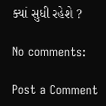ક્યાં સુધી રહેશે ?

No comments:

Post a Comment